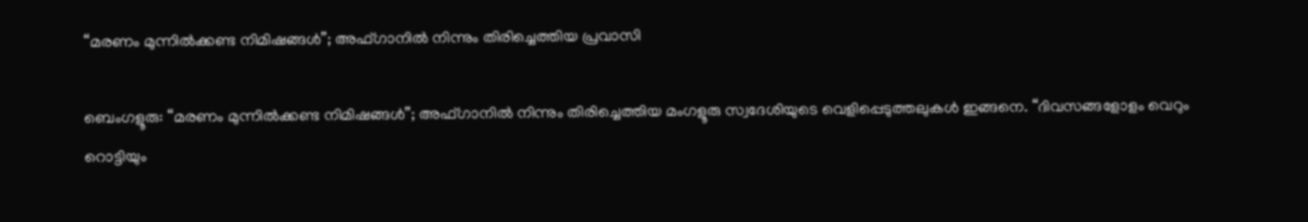“മരണം മുന്നിൽക്കണ്ട നിമിഷങ്ങൾ”; അഫ്ഗാനിൽ നിന്നും തിരിച്ചെത്തിയ പ്രവാസി

ബെംഗളൂരു: “മരണം മുന്നിൽക്കണ്ട നിമിഷങ്ങൾ”; അഫ്ഗാനിൽ നിന്നും തിരിച്ചെത്തിയ മംഗളൂരു സ്വദേശിയുടെ വെളിപ്പെടുത്തലുകൾ ഇങ്ങനെ. “ദിവസങ്ങളോളം വെറും റൊട്ടിയും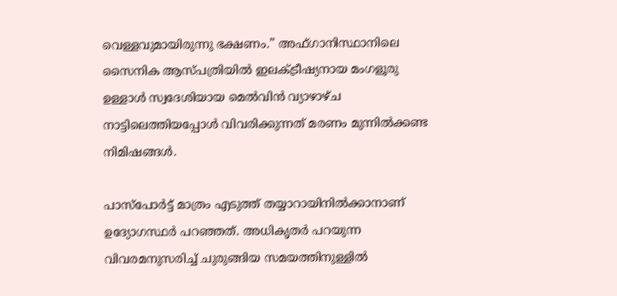വെള്ളവുമായിരുന്നു ഭക്ഷണം.” അഫ്ഗാനിസ്ഥാനിലെ സൈനിക ആസ്പത്രിയിൽ ഇലക്‌ട്രീഷ്യനായ മംഗളൂരു ഉള്ളാൾ സ്വദേശിയായ മെൽവിൻ വ്യാഴാഴ്ച നാട്ടിലെത്തിയപ്പോൾ വിവരിക്കുന്നത് മരണം മുന്നിൽക്കണ്ട നിമിഷങ്ങൾ.

പാസ്പോർട്ട് മാത്രം എടുത്ത് തയ്യാറായിനിൽക്കാനാണ് ഉദ്യോഗസ്ഥർ പറഞ്ഞത്. അധികൃതർ പറയുന്ന വിവരമനുസരിച്ച് ചുരുങ്ങിയ സമയത്തിനുള്ളിൽ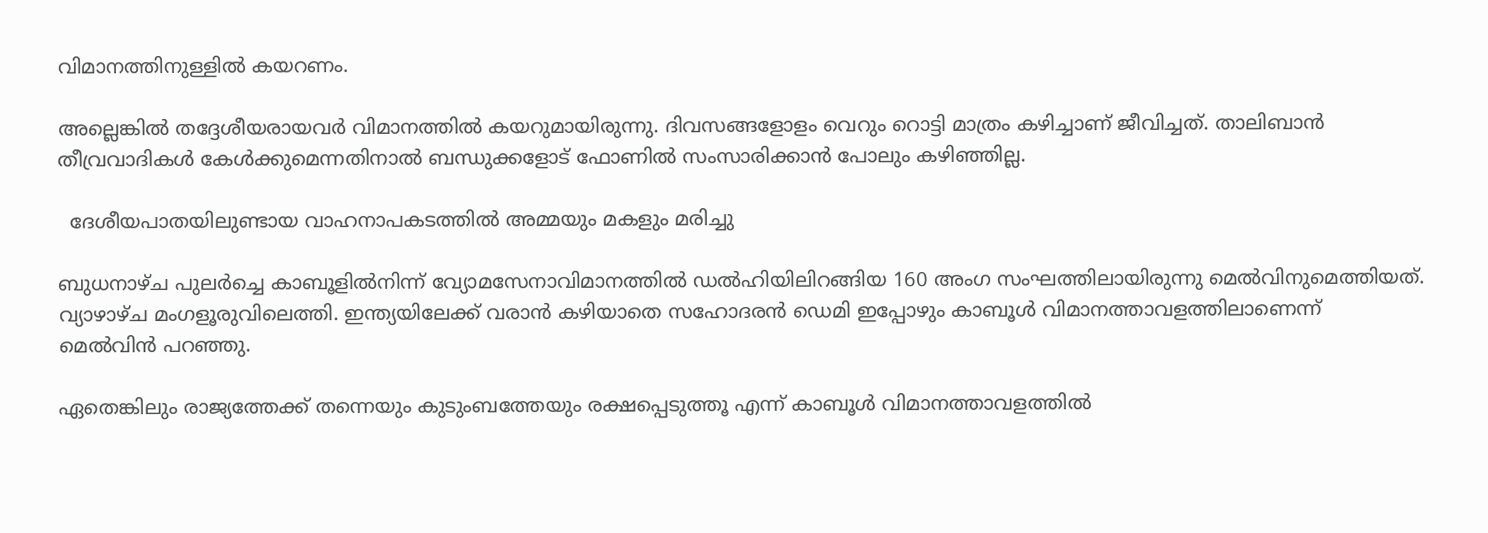വിമാനത്തിനുള്ളിൽ കയറണം.

അല്ലെങ്കിൽ തദ്ദേശീയരായവർ വിമാനത്തിൽ കയറുമായിരുന്നു. ദിവസങ്ങളോളം വെറും റൊട്ടി മാത്രം കഴിച്ചാണ് ജീവിച്ചത്. താലിബാൻ തീവ്രവാദികൾ കേൾക്കുമെന്നതിനാൽ ബന്ധുക്കളോട് ഫോണിൽ സംസാരിക്കാൻ പോലും കഴിഞ്ഞില്ല.

  ദേശീയപാതയിലുണ്ടായ വാഹനാപകടത്തിൽ അമ്മയും മകളും മരിച്ചു

ബുധനാഴ്ച പുലർച്ചെ കാബൂളിൽനിന്ന് വ്യോമസേനാവിമാനത്തിൽ ഡൽഹിയിലിറങ്ങിയ 160 അംഗ സംഘത്തിലായിരുന്നു മെൽവിനുമെത്തിയത്. വ്യാഴാഴ്ച മംഗളൂരുവിലെത്തി. ഇന്ത്യയിലേക്ക് വരാൻ കഴിയാതെ സഹോദരൻ ഡെമി ഇപ്പോഴും കാബൂൾ വിമാനത്താവളത്തിലാണെന്ന് മെൽവിൻ പറഞ്ഞു.

ഏതെങ്കിലും രാജ്യത്തേക്ക് തന്നെയും കുടുംബത്തേയും രക്ഷപ്പെടുത്തൂ എന്ന് കാബൂൾ വിമാനത്താവളത്തിൽ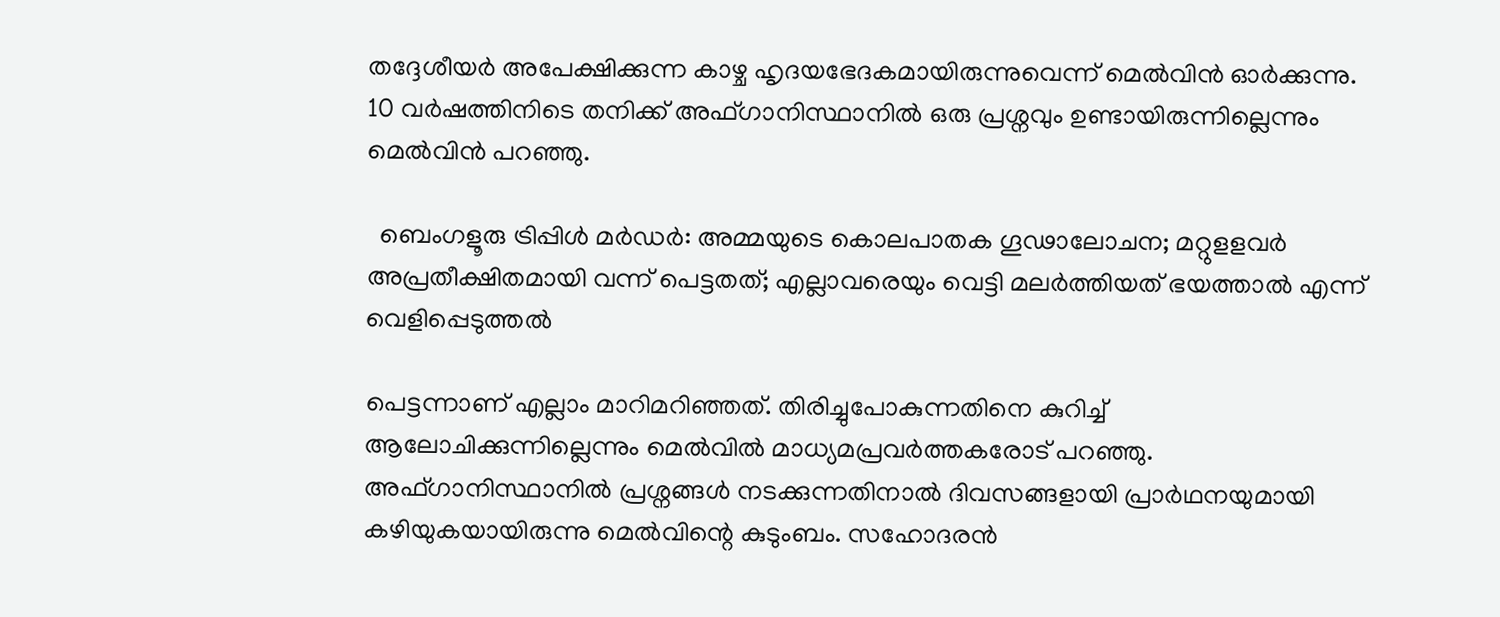തദ്ദേശീയർ അപേക്ഷിക്കുന്ന കാഴ്ച ഹൃദയഭേദകമായിരുന്നുവെന്ന് മെൽവിൻ ഓർക്കുന്നു. 10 വർഷത്തിനിടെ തനിക്ക് അഫ്ഗാനിസ്ഥാനിൽ ഒരു പ്രശ്നവും ഉണ്ടായിരുന്നില്ലെന്നും മെൽവിൻ പറഞ്ഞു.

  ബെംഗളൂരു ട്രിപ്പിൾ മർഡർ: അമ്മയുടെ കൊലപാതക ഗൂഢാലോചന; മറ്റുളളവർ അപ്രതീക്ഷിതമായി വന്ന് പെട്ടതത്; എല്ലാവരെയും വെട്ടി മലർത്തിയത് ഭയത്താൽ എന്ന് വെളിപ്പെടുത്തൽ

പെട്ടന്നാണ് എല്ലാം മാറിമറിഞ്ഞത്. തിരിച്ചുപോകുന്നതിനെ കുറിച്ച് ആലോചിക്കുന്നില്ലെന്നും മെൽവിൽ മാധ്യമപ്രവർത്തകരോട് പറഞ്ഞു. അഫ്ഗാനിസ്ഥാനിൽ പ്രശ്നങ്ങൾ നടക്കുന്നതിനാൽ ദിവസങ്ങളായി പ്രാർഥനയുമായി കഴിയുകയായിരുന്നു മെൽവിന്റെ കുടുംബം. സഹോദരൻ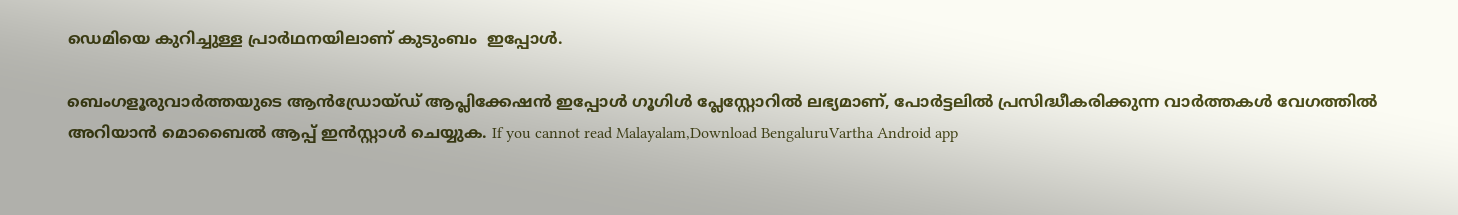ഡെമിയെ കുറിച്ചുള്ള പ്രാർഥനയിലാണ് കുടുംബം  ഇപ്പോൾ.

ബെംഗളൂരുവാർത്തയുടെ ആൻഡ്രോയ്ഡ് ആപ്ലിക്കേഷൻ ഇപ്പോൾ ഗൂഗിൾ പ്ലേസ്റ്റോറിൽ ലഭ്യമാണ്, പോർട്ടലിൽ പ്രസിദ്ധീകരിക്കുന്ന വാർത്തകൾ വേഗത്തിൽ അറിയാൻ മൊബൈൽ ആപ്പ് ഇൻസ്റ്റാൾ ചെയ്യുക. If you cannot read Malayalam,Download BengaluruVartha Android app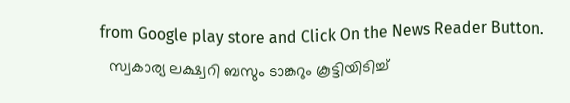from Google play store and Click On the News Reader Button.
  സ്വകാര്യ ലക്ഷ്വറി ബസും ടാങ്കറും കൂട്ടിയിടിച്ച്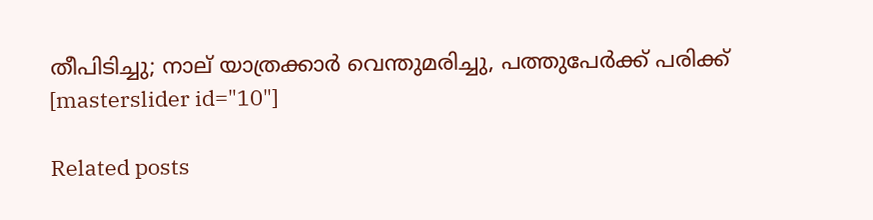തീപിടിച്ചു; നാല് യാത്രക്കാർ വെന്തുമരിച്ചു, പത്തുപേർക്ക് പരിക്ക്
[masterslider id="10"]

Related posts